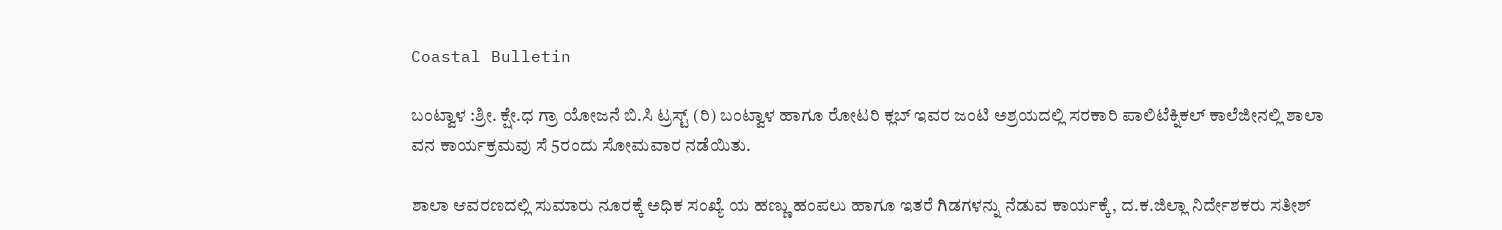Coastal Bulletin

ಬಂಟ್ವಾಳ :ಶ್ರೀ. ಕ್ಷೇ.ಧ ಗ್ರಾ ಯೋಜನೆ ಬಿ.ಸಿ ಟ್ರಸ್ಟ್ (ರಿ) ಬಂಟ್ವಾಳ ಹಾಗೂ ರೋಟರಿ ಕ್ಲಬ್ ಇವರ ಜಂಟಿ ಅಶ್ರಯದಲ್ಲಿ ಸರಕಾರಿ ಪಾಲಿಟೆಕ್ನಿಕಲ್ ಕಾಲೆಜೀನಲ್ಲಿ ಶಾಲಾ ವನ ಕಾರ್ಯಕ್ರಮವು ಸೆ 5ರಂದು ಸೋಮವಾರ ನಡೆಯಿತು.

ಶಾಲಾ ಆವರಣದಲ್ಲಿ ಸುಮಾರು ನೂರಕ್ಕೆ ಅಧಿಕ ಸಂಖ್ಯೆ ಯ ಹಣ್ಣು ಹಂಪಲು ಹಾಗೂ ಇತರೆ ಗಿಡಗಳನ್ನು ನೆಡುವ ಕಾರ್ಯಕ್ಕೆ, ದ.ಕ.ಜಿಲ್ಲಾ ನಿರ್ದೇಶಕರು ಸತೀಶ್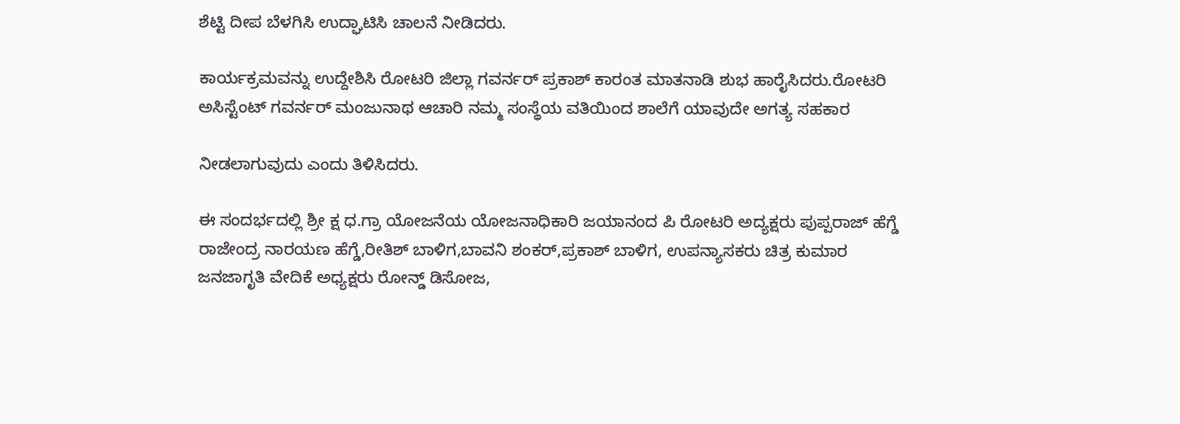ಶೆಟ್ಟಿ ದೀಪ ಬೆಳಗಿಸಿ ಉದ್ಘಾಟಿಸಿ ಚಾಲನೆ ನೀಡಿದರು.

ಕಾರ್ಯಕ್ರಮವನ್ನು ಉದ್ದೇಶಿಸಿ ರೋಟರಿ ಜಿಲ್ಲಾ ಗವರ್ನರ್ ಪ್ರಕಾಶ್ ಕಾರಂತ ಮಾತನಾಡಿ ಶುಭ ಹಾರೈಸಿದರು.ರೋಟರಿ ಅಸಿಸ್ಟೆಂಟ್ ಗವರ್ನರ್ ಮಂಜುನಾಥ ಆಚಾರಿ ನಮ್ಮ ಸಂಸ್ಥೆಯ ವತಿಯಿಂದ ಶಾಲೆಗೆ ಯಾವುದೇ ಅಗತ್ಯ ಸಹಕಾರ

ನೀಡಲಾಗುವುದು ಎಂದು ತಿಳಿಸಿದರು.

ಈ ಸಂದರ್ಭದಲ್ಲಿ ಶ್ರೀ ಕ್ಷ ಧ.ಗ್ರಾ ಯೋಜನೆಯ ಯೋಜನಾಧಿಕಾರಿ ಜಯಾನಂದ ಪಿ ರೋಟರಿ ಅದ್ಯಕ್ಷರು ಪುಪ್ಪರಾಜ್ ಹೆಗ್ಡೆ ರಾಜೇಂದ್ರ ನಾರಯಣ ಹೆಗ್ಡೆ,ರೀತಿಶ್ ಬಾಳಿಗ,ಬಾವನಿ ಶಂಕರ್,ಪ್ರಕಾಶ್ ಬಾಳಿಗ, ಉಪನ್ಯಾಸಕರು ಚಿತ್ರ ಕುಮಾರ ಜನಜಾಗೃತಿ ವೇದಿಕೆ ಅಧ್ಯಕ್ಷರು ರೋನ್ಡ್ ಡಿಸೋಜ,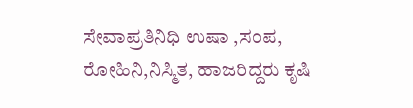ಸೇವಾಪ್ರತಿನಿಧಿ ಉಷಾ ,ಸಂಪ, ರೋಹಿನಿ,ನಿಸ್ಮಿತ, ಹಾಜರಿದ್ದರು ಕೃಷಿ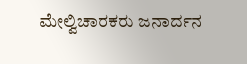ಮೇಲ್ವಿಚಾರಕರು ಜನಾರ್ದನ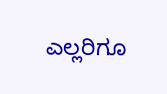ಎಲ್ಲರಿಗೂ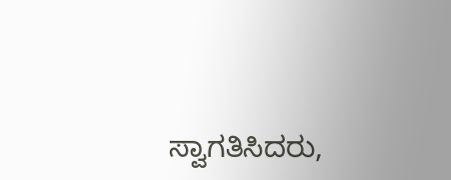ಸ್ವಾಗತಿಸಿದರು,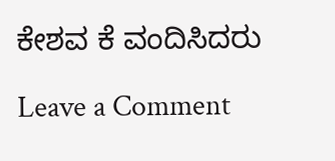ಕೇಶವ ಕೆ ವಂದಿಸಿದರು

Leave a Comment